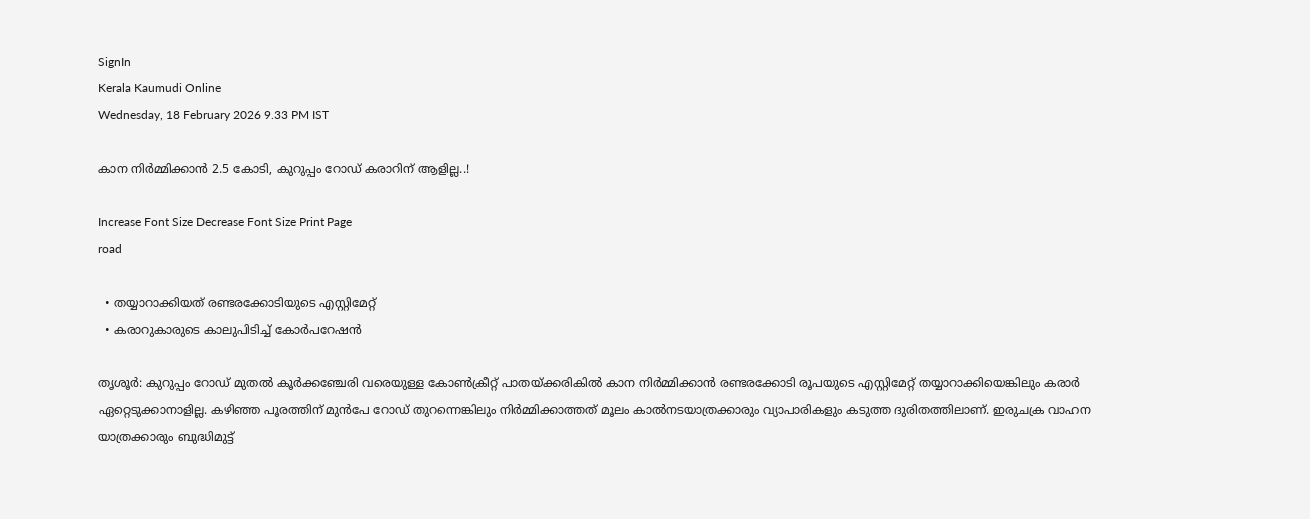SignIn
Kerala Kaumudi Online
Wednesday, 18 February 2026 9.33 PM IST

കാന നിർമ്മിക്കാൻ 2.5 കോടി, കുറുപ്പം റോഡ് കരാറിന് ആളില്ല..!

Increase Font Size Decrease Font Size Print Page
road

  • തയ്യാറാക്കിയത് രണ്ടരക്കോടിയുടെ എസ്റ്റിമേറ്റ്
  • കരാറുകാരുടെ കാലുപിടിച്ച് കോർപറേഷൻ

തൃശൂർ: കുറുപ്പം റോഡ് മുതൽ കൂർക്കഞ്ചേരി വരെയുള്ള കോൺക്രീറ്റ് പാതയ്ക്കരികിൽ കാന നിർമ്മിക്കാൻ രണ്ടരക്കോടി രൂപയുടെ എസ്റ്റിമേറ്റ് തയ്യാറാക്കിയെങ്കിലും കരാർ ഏറ്റെടുക്കാനാളില്ല. കഴിഞ്ഞ പൂരത്തിന് മുൻപേ റോഡ് തുറന്നെങ്കിലും നിർമ്മിക്കാത്തത് മൂലം കാൽനടയാത്രക്കാരും വ്യാപാരികളും കടുത്ത ദുരിതത്തിലാണ്. ഇരുചക്ര വാഹന യാത്രക്കാരും ബുദ്ധിമുട്ട്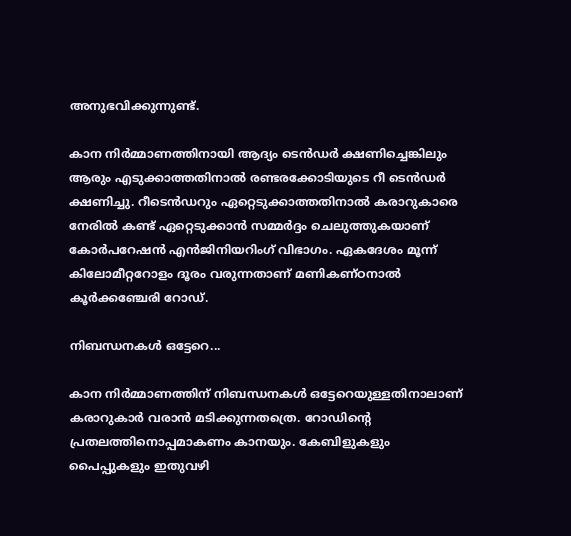അനുഭവിക്കുന്നുണ്ട്.

കാന നിർമ്മാണത്തിനായി ആദ്യം ടെൻഡർ ക്ഷണിച്ചെങ്കിലും ആരും എടുക്കാത്തതിനാൽ രണ്ടരക്കോടിയുടെ റീ ടെൻഡർ ക്ഷണിച്ചു. റീടെൻഡറും ഏറ്റെടുക്കാത്തതിനാൽ കരാറുകാരെ നേരിൽ കണ്ട് ഏറ്റെടുക്കാൻ സമ്മർദ്ദം ചെലുത്തുകയാണ് കോർപറേഷൻ എൻജിനിയറിംഗ് വിഭാഗം. ഏകദേശം മൂന്ന് കിലോമീറ്ററോളം ദൂരം വരുന്നതാണ് മണികണ്ഠനാൽ കൂർക്കഞ്ചേരി റോഡ്.

നിബന്ധനകൾ ഒട്ടേറെ...

കാന നിർമ്മാണത്തിന് നിബന്ധനകൾ ഒട്ടേറെയുള്ളതിനാലാണ് കരാറുകാർ വരാൻ മടിക്കുന്നതത്രെ. റോഡിന്റെ പ്രതലത്തിനൊപ്പമാകണം കാനയും. കേബിളുകളും പൈപ്പുകളും ഇതുവഴി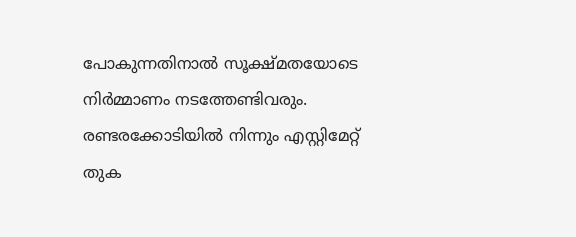പോകുന്നതിനാൽ സൂക്ഷ്മതയോടെ നിർമ്മാണം നടത്തേണ്ടിവരും. രണ്ടരക്കോടിയിൽ നിന്നും എസ്റ്റിമേറ്റ് തുക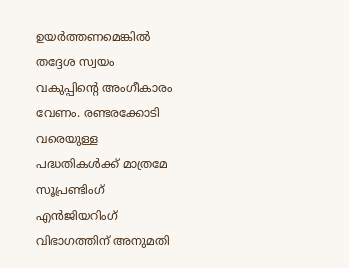ഉയർത്തണമെങ്കിൽ തദ്ദേശ സ്വയം വകുപ്പിന്റെ അംഗീകാരം വേണം. രണ്ടരക്കോടി വരെയുള്ള പദ്ധതികൾക്ക് മാത്രമേ സൂപ്രണ്ടിംഗ് എൻജിയറിംഗ് വിഭാഗത്തിന് അനുമതി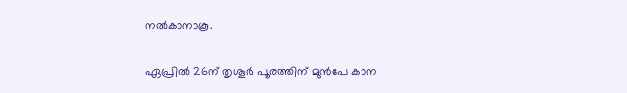നൽകാനാകൂ.

ഏപ്രിൽ 26ന് തൃശൂർ പൂരത്തിന് മുൻപേ കാന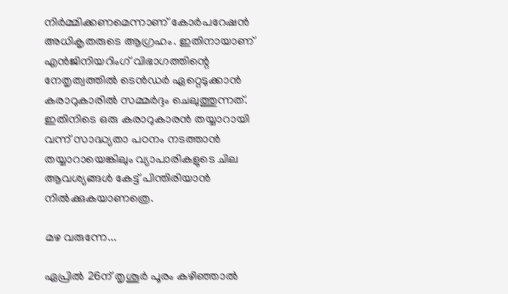നിർമ്മിക്കണമെന്നാണ് കോർപറേഷൻ അധികൃതരുടെ ആഗ്രഹം. ഇതിനായാണ് എൻജിനിയറിംഗ് വിഭാഗത്തിന്റെ നേതൃത്വത്തിൽ ടെൻഡർ ഏറ്റെടുക്കാൻ കരാറുകാരിൽ സമ്മർദ്ദം ചെലുത്തുന്നത്. ഇതിനിടെ ഒരു കരാറുകാരൻ തയ്യാറായി വന്ന് സാദ്ധ്യതാ പഠനം നടത്താൻ തയ്യാറായെങ്കിലും വ്യാപാരികളുടെ ചില ആവശ്യങ്ങൾ കേട്ട് പിന്തിരിയാൻ നിൽക്കുകയാണത്രെ.

മഴ വരുന്നേ...

ഏപ്രിൽ 26ന് തൃശൂർ പൂരം കഴിഞ്ഞാൽ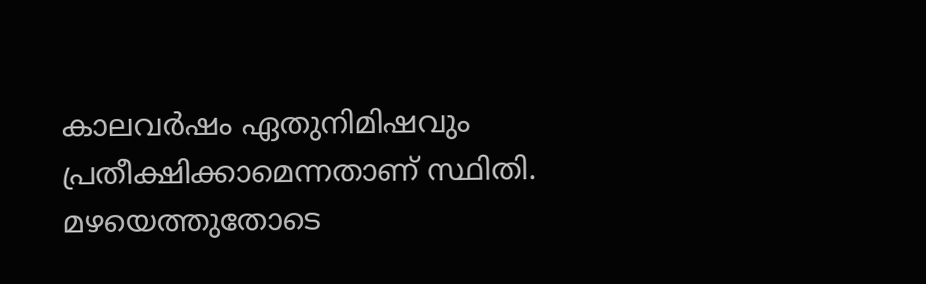കാലവർഷം ഏതുനിമിഷവും പ്രതീക്ഷിക്കാമെന്നതാണ് സ്ഥിതി. മഴയെത്തുതോടെ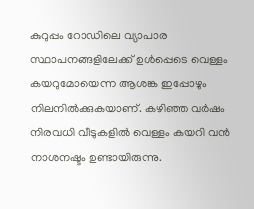കുറുപ്പം റോഡിലെ വ്യാപാര സ്ഥാപനങ്ങളിലേക്ക് ഉൾപ്പെടെ വെള്ളം കയറുമോയെന്ന ആശങ്ക ഇപ്പോഴും നിലനിൽക്കുകയാണ്. കഴിഞ്ഞ വർഷം നിരവധി വീടുകളിൽ വെള്ളം കയറി വൻ നാശനഷ്ടം ഉണ്ടായിരുന്നു.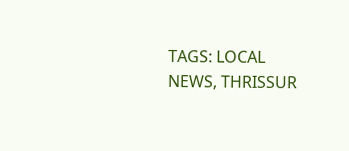TAGS: LOCAL NEWS, THRISSUR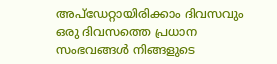അപ്ഡേറ്റായിരിക്കാം ദിവസവും
ഒരു ദിവസത്തെ പ്രധാന സംഭവങ്ങൾ നിങ്ങളുടെ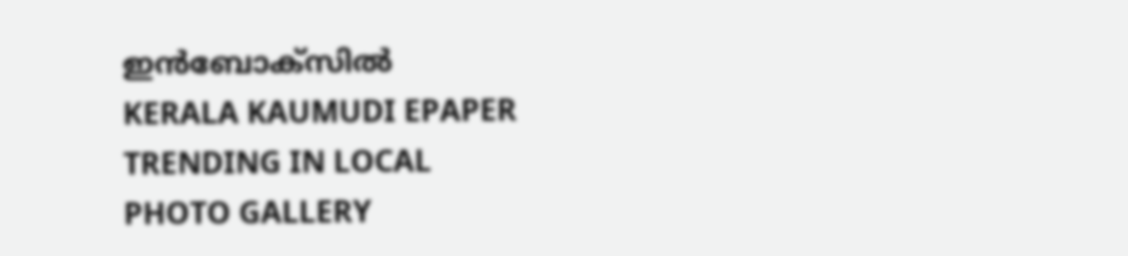ഇൻബോക്സിൽ
KERALA KAUMUDI EPAPER
TRENDING IN LOCAL
PHOTO GALLERY